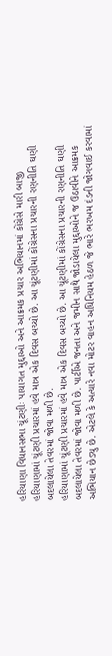હરિયાણા વિધાનસભા ચૂંટણીઃ પાયાગત મુદ્દાઓ અને આક્રમક પ્રચાર અભિયાનમાં કોંગ્રેસે મારી બાજી
હરિયાણામાં ચૂંટણી પ્રચારમાં હવે માત્ર એક દિવસ બચ્યો છે. આ ચૂંટણીમાં કોંગ્રેસના પ્રચારની રણનીતિ ઘણી બદલાયેલા તેવરમાં જોવા મળી છે.
હરિયાણામાં ચૂંટણી પ્રચારમાં હવે માત્ર એક દિવસ બચ્યો છે. આ ચૂંટણીમાં કોંગ્રેસના પ્રચારની રણનીતિ ઘણી બદલાયેલા તેવરમાં જોવા મળી છે. પાર્ટીએ જનતા અને જમીન સાથે જોડાયેલા મુદ્દાઓને જ ઉઠાવીને આક્રમક અભિયાન છેડ્યુ છે. એટલે કે અત્યારે નવા મોટર વાહન અધિનિયમ હેઠળ જે ભારે ભરખમ દંડની જોગવાઈ કરવામાં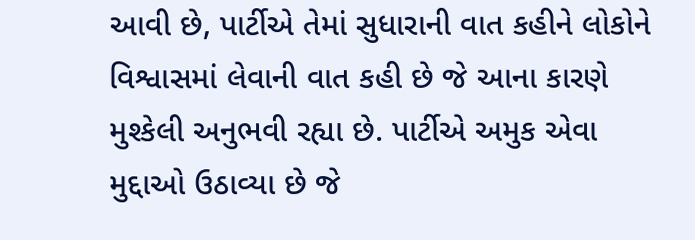આવી છે, પાર્ટીએ તેમાં સુધારાની વાત કહીને લોકોને વિશ્વાસમાં લેવાની વાત કહી છે જે આના કારણે મુશ્કેલી અનુભવી રહ્યા છે. પાર્ટીએ અમુક એવા મુદ્દાઓ ઉઠાવ્યા છે જે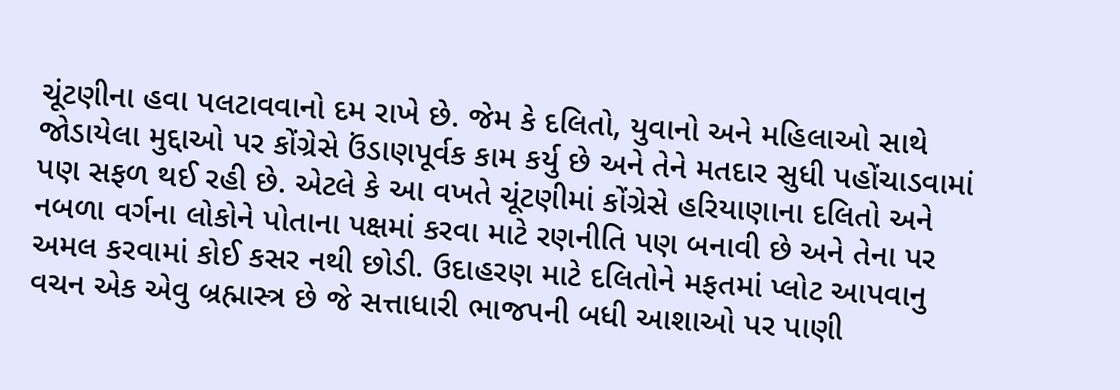ચૂંટણીના હવા પલટાવવાનો દમ રાખે છે. જેમ કે દલિતો, યુવાનો અને મહિલાઓ સાથે જોડાયેલા મુદ્દાઓ પર કોંગ્રેસે ઉંડાણપૂર્વક કામ કર્યુ છે અને તેને મતદાર સુધી પહોંચાડવામાં પણ સફળ થઈ રહી છે. એટલે કે આ વખતે ચૂંટણીમાં કોંગ્રેસે હરિયાણાના દલિતો અને નબળા વર્ગના લોકોને પોતાના પક્ષમાં કરવા માટે રણનીતિ પણ બનાવી છે અને તેના પર અમલ કરવામાં કોઈ કસર નથી છોડી. ઉદાહરણ માટે દલિતોને મફતમાં પ્લોટ આપવાનુ વચન એક એવુ બ્રહ્માસ્ત્ર છે જે સત્તાધારી ભાજપની બધી આશાઓ પર પાણી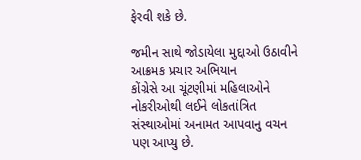ફેરવી શકે છે.

જમીન સાથે જોડાયેલા મુદ્દાઓ ઉઠાવીને આક્રમક પ્રચાર અભિયાન
કોંગ્રેસે આ ચૂંટણીમાં મહિલાઓને નોકરીઓથી લઈને લોકતાંત્રિત સંસ્થાઓમાં અનામત આપવાનુ વચન પણ આપ્યુ છે.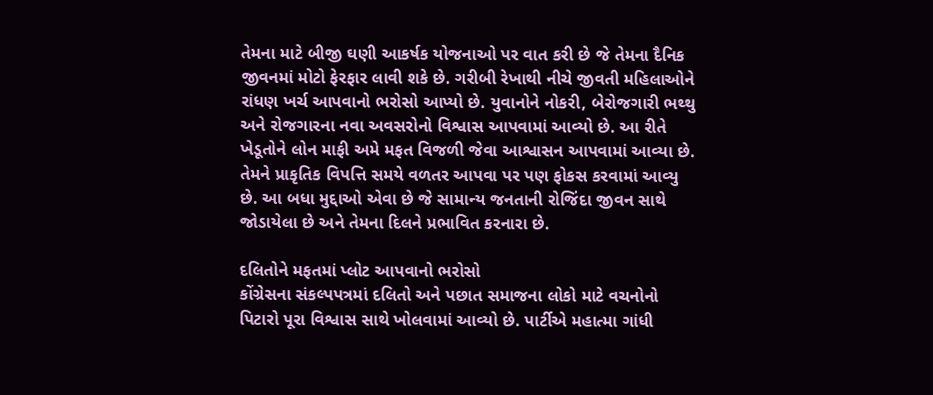તેમના માટે બીજી ઘણી આકર્ષક યોજનાઓ પર વાત કરી છે જે તેમના દૈનિક જીવનમાં મોટો ફેરફાર લાવી શકે છે. ગરીબી રેખાથી નીચે જીવતી મહિલાઓને રાંધણ ખર્ચ આપવાનો ભરોસો આપ્યો છે. યુવાનોને નોકરી, બેરોજગારી ભથ્થુ અને રોજગારના નવા અવસરોનો વિશ્વાસ આપવામાં આવ્યો છે. આ રીતે ખેડૂતોને લોન માફી અમે મફત વિજળી જેવા આશ્વાસન આપવામાં આવ્યા છે. તેમને પ્રાકૃતિક વિપત્તિ સમયે વળતર આપવા પર પણ ફોકસ કરવામાં આવ્યુ છે. આ બધા મુદ્દાઓ એવા છે જે સામાન્ય જનતાની રોજિંદા જીવન સાથે જોડાયેલા છે અને તેમના દિલને પ્રભાવિત કરનારા છે.

દલિતોને મફતમાં પ્લોટ આપવાનો ભરોસો
કોંગ્રેસના સંકલ્પપત્રમાં દલિતો અને પછાત સમાજના લોકો માટે વચનોનો પિટારો પૂરા વિશ્વાસ સાથે ખોલવામાં આવ્યો છે. પાર્ટીએ મહાત્મા ગાંધી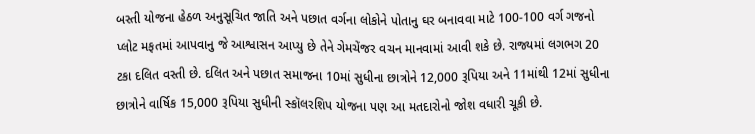બસ્તી યોજના હેઠળ અનુસૂચિત જાતિ અને પછાત વર્ગના લોકોને પોતાનુ ઘર બનાવવા માટે 100-100 વર્ગ ગજનો પ્લોટ મફતમાં આપવાનુ જે આશ્વાસન આપ્યુ છે તેને ગેમચેંજર વચન માનવામાં આવી શકે છે. રાજ્યમાં લગભગ 20 ટકા દલિત વસ્તી છે. દલિત અને પછાત સમાજના 10માં સુધીના છાત્રોને 12,000 રૂપિયા અને 11માંથી 12માં સુધીના છાત્રોને વાર્ષિક 15,000 રૂપિયા સુધીની સ્કૉલરશિપ યોજના પણ આ મતદારોનો જોશ વધારી ચૂકી છે.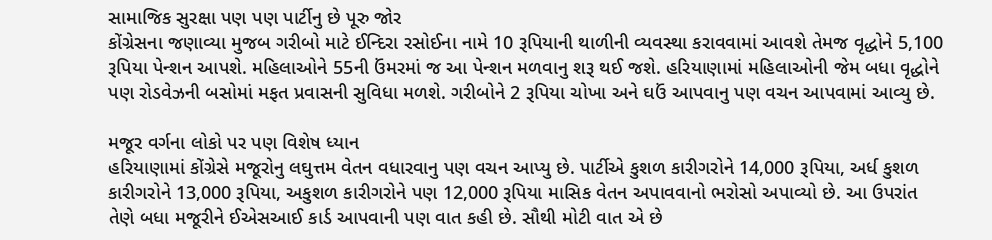સામાજિક સુરક્ષા પણ પણ પાર્ટીનુ છે પૂરુ જોર
કોંગ્રેસના જણાવ્યા મુજબ ગરીબો માટે ઈન્દિરા રસોઈના નામે 10 રૂપિયાની થાળીની વ્યવસ્થા કરાવવામાં આવશે તેમજ વૃદ્ધોને 5,100 રૂપિયા પેન્શન આપશે. મહિલાઓને 55ની ઉંમરમાં જ આ પેન્શન મળવાનુ શરૂ થઈ જશે. હરિયાણામાં મહિલાઓની જેમ બધા વૃદ્ધોને પણ રોડવેઝની બસોમાં મફત પ્રવાસની સુવિધા મળશે. ગરીબોને 2 રૂપિયા ચોખા અને ઘઉં આપવાનુ પણ વચન આપવામાં આવ્યુ છે.

મજૂર વર્ગના લોકો પર પણ વિશેષ ધ્યાન
હરિયાણામાં કોંગ્રેસે મજૂરોનુ લઘુત્તમ વેતન વધારવાનુ પણ વચન આપ્યુ છે. પાર્ટીએ કુશળ કારીગરોને 14,000 રૂપિયા, અર્ધ કુશળ કારીગરોને 13,000 રૂપિયા, અકુશળ કારીગરોને પણ 12,000 રૂપિયા માસિક વેતન અપાવવાનો ભરોસો અપાવ્યો છે. આ ઉપરાંત તેણે બધા મજૂરીને ઈએસઆઈ કાર્ડ આપવાની પણ વાત કહી છે. સૌથી મોટી વાત એ છે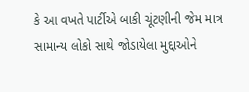કે આ વખતે પાર્ટીએ બાકી ચૂંટણીની જેમ માત્ર સામાન્ય લોકો સાથે જોડાયેલા મુદ્દાઓને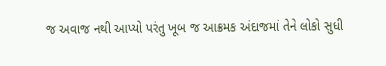જ અવાજ નથી આપ્યો પરંતુ ખૂબ જ આક્રમક અંદાજમાં તેને લોકો સુધી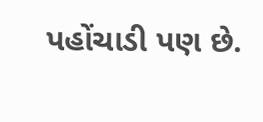પહોંચાડી પણ છે.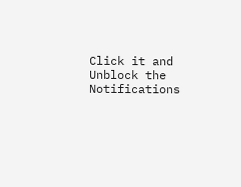Click it and Unblock the Notifications